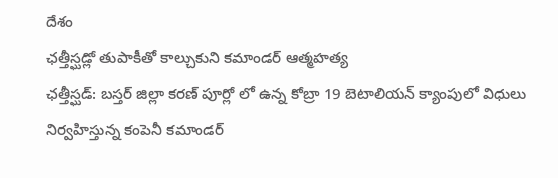దేశం
ఛత్తీస్ఘడ్లో తుపాకీతో కాల్చుకుని కమాండర్ ఆత్మహత్య
ఛత్తీస్ఘడ్: బస్తర్ జిల్లా కరణ్ పూర్లో లో ఉన్న కోబ్రా 19 బెటాలియన్ క్యాంపులో విధులు నిర్వహిస్తున్న కంపెనీ కమాండర్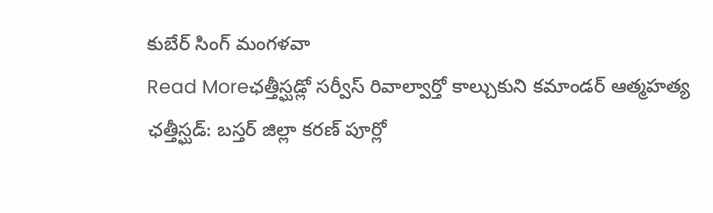కుబేర్ సింగ్ మంగళవా
Read Moreఛత్తీస్ఘడ్లో సర్వీస్ రివాల్వార్తో కాల్చుకుని కమాండర్ ఆత్మహత్య
ఛత్తీస్ఘడ్: బస్తర్ జిల్లా కరణ్ పూర్లో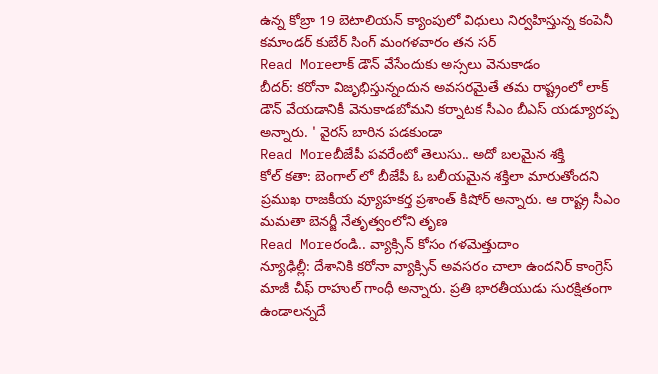ఉన్న కోబ్రా 19 బెటాలియన్ క్యాంపులో విధులు నిర్వహిస్తున్న కంపెనీ కమాండర్ కుబేర్ సింగ్ మంగళవారం తన సర్
Read Moreలాక్ డౌన్ వేసేందుకు అస్సలు వెనుకాడం
బీదర్: కరోనా విజృభిస్తున్నందున అవసరమైతే తమ రాష్ట్రంలో లాక్ డౌన్ వేయడానికీ వెనుకాడబోమని కర్నాటక సీఎం బీఎస్ యడ్యూరప్ప అన్నారు. ' వైరస్ బారిన పడకుండా
Read Moreబీజేపీ పవరేంటో తెలుసు.. అదో బలమైన శక్తి
కోల్ కతా: బెంగాల్ లో బీజేపీ ఓ బలీయమైన శక్తిలా మారుతోందని ప్రముఖ రాజకీయ వ్యూహకర్త ప్రశాంత్ కిషోర్ అన్నారు. ఆ రాష్ట్ర సీఎం మమతా బెనర్జీ నేతృత్వంలోని తృణ
Read Moreరండి.. వ్యాక్సిన్ కోసం గళమెత్తుదాం
న్యూఢిల్లీ: దేశానికి కరోనా వ్యాక్సిన్ అవసరం చాలా ఉందనిర్ కాంగ్రెస్ మాజీ చీఫ్ రాహుల్ గాంధీ అన్నారు. ప్రతి భారతీయుడు సురక్షితంగా ఉండాలన్నదే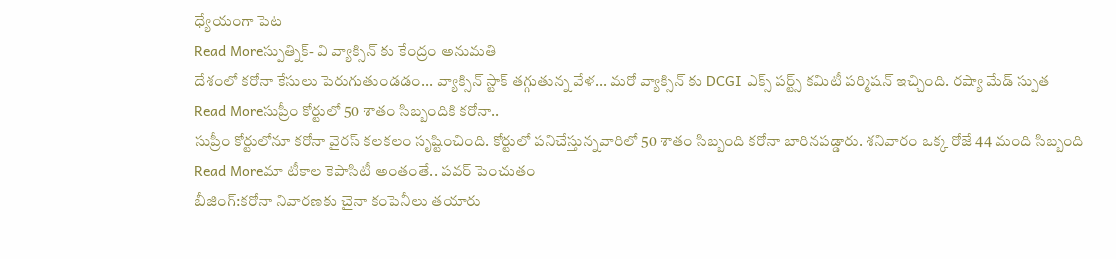ధ్యేయంగా పెట
Read Moreస్పుత్నిక్- వి వ్యాక్సిన్ కు కేంద్రం అనుమతి
దేశంలో కరోనా కేసులు పెరుగుతుండడం... వ్యాక్సిన్ స్టాక్ తగ్గుతున్న వేళ... మరో వ్యాక్సిన్ కు DCGI ఎక్స్ పర్ట్స్ కమిటీ పర్మిషన్ ఇచ్చింది. రష్యా మేడ్ స్పుత
Read Moreసుప్రీం కోర్టులో 50 శాతం సిబ్బందికి కరోనా..
సుప్రీం కోర్టులోనూ కరోనా వైరస్ కలకలం సృష్టించింది. కోర్టులో పనిచేస్తున్నవారిలో 50 శాతం సిబ్బంది కరోనా బారినపడ్డారు. శనివారం ఒక్క రోజే 44 మంది సిబ్బంది
Read Moreమా టీకాల కెపాసిటీ అంతంతే.. పవర్ పెంచుతం
బీజింగ్:కరోనా నివారణకు చైనా కంపెనీలు తయారు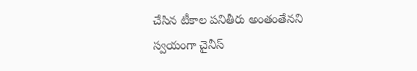చేసిన టీకాల పనితీరు అంతంతేనని స్వయంగా చైనీస్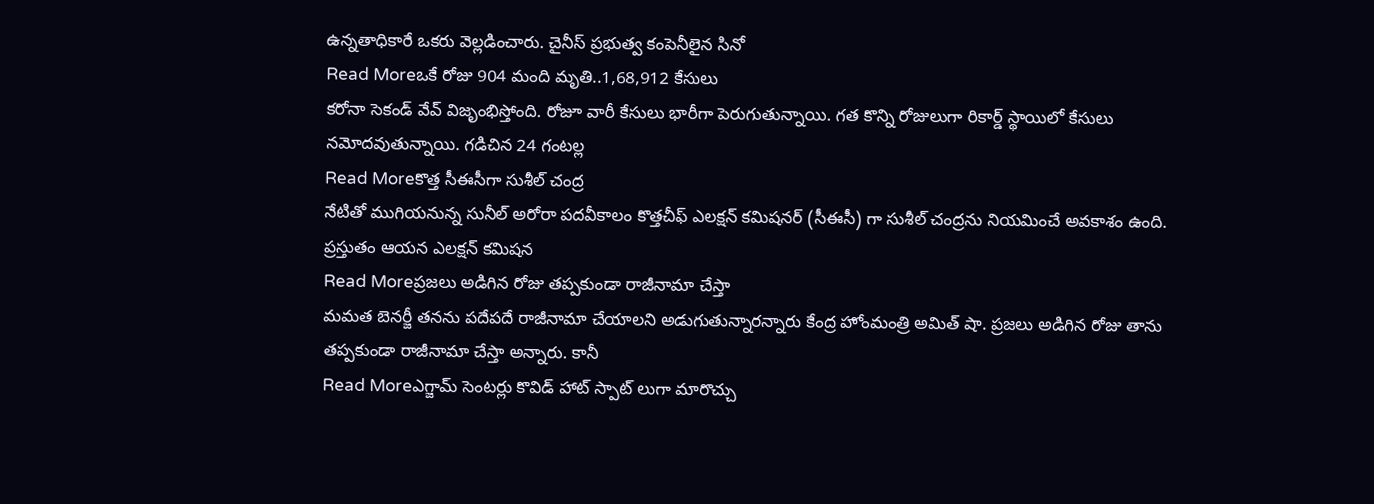ఉన్నతాధికారే ఒకరు వెల్లడించారు. చైనీస్ ప్రభుత్వ కంపెనీలైన సినో
Read Moreఒకే రోజు 904 మంది మృతి..1,68,912 కేసులు
కరోనా సెకండ్ వేవ్ విజృంభిస్తోంది. రోజూ వారీ కేసులు భారీగా పెరుగుతున్నాయి. గత కొన్ని రోజులుగా రికార్డ్ స్థాయిలో కేసులు నమోదవుతున్నాయి. గడిచిన 24 గంటల్ల
Read Moreకొత్త సీఈసీగా సుశీల్ చంద్ర
నేటితో ముగియనున్న సునీల్ అరోరా పదవీకాలం కొత్తచీఫ్ ఎలక్షన్ కమిషనర్ (సీఈసీ) గా సుశీల్ చంద్రను నియమించే అవకాశం ఉంది. ప్రస్తుతం ఆయన ఎలక్షన్ కమిషన
Read Moreప్రజలు అడిగిన రోజు తప్పకుండా రాజీనామా చేస్తా
మమత బెనర్జీ తనను పదేపదే రాజీనామా చేయాలని అడుగుతున్నారన్నారు కేంద్ర హోంమంత్రి అమిత్ షా. ప్రజలు అడిగిన రోజు తాను తప్పకుండా రాజీనామా చేస్తా అన్నారు. కానీ
Read Moreఎగ్జామ్ సెంటర్లు కొవిడ్ హాట్ స్పాట్ లుగా మారొచ్చు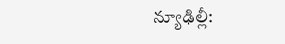న్యూఢిల్లీ: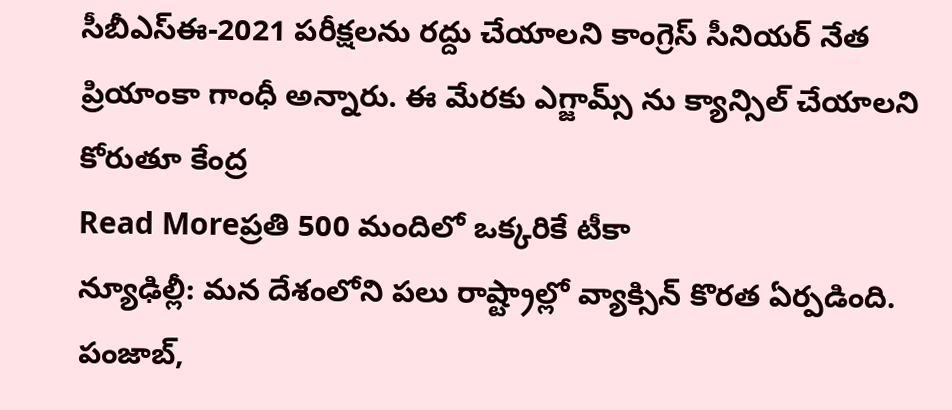సీబీఎస్ఈ-2021 పరీక్షలను రద్దు చేయాలని కాంగ్రెస్ సీనియర్ నేత ప్రియాంకా గాంధీ అన్నారు. ఈ మేరకు ఎగ్జామ్స్ ను క్యాన్సిల్ చేయాలని కోరుతూ కేంద్ర
Read Moreప్రతి 500 మందిలో ఒక్కరికే టీకా
న్యూఢిల్లీ: మన దేశంలోని పలు రాష్ట్రాల్లో వ్యాక్సిన్ కొరత ఏర్పడింది. పంజాబ్,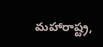మహారాష్ట్ర,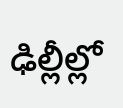ఢిల్లీల్లో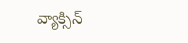వ్యాక్సిన్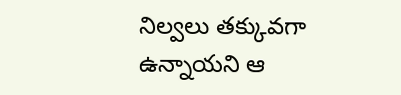నిల్వలు తక్కువగా ఉన్నాయని ఆ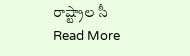రాష్ట్రాల సీ
Read More